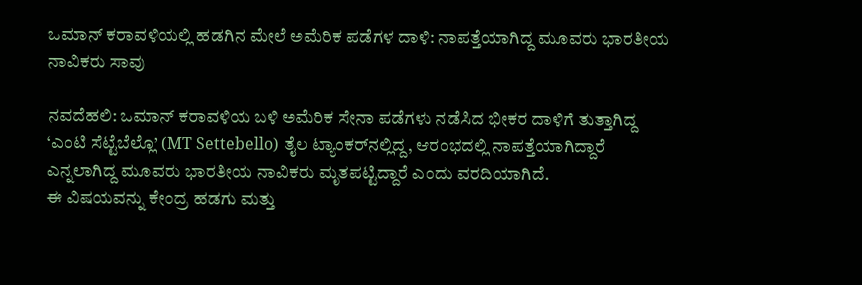ಒಮಾನ್ ಕರಾವಳಿಯಲ್ಲಿ ಹಡಗಿನ ಮೇಲೆ ಅಮೆರಿಕ ಪಡೆಗಳ ದಾಳಿ: ನಾಪತ್ತೆಯಾಗಿದ್ದ ಮೂವರು ಭಾರತೀಯ ನಾವಿಕರು ಸಾವು

ನವದೆಹಲಿ: ಒಮಾನ್ ಕರಾವಳಿಯ ಬಳಿ ಅಮೆರಿಕ ಸೇನಾ ಪಡೆಗಳು ನಡೆಸಿದ ಭೀಕರ ದಾಳಿಗೆ ತುತ್ತಾಗಿದ್ದ ‘ಎಂಟಿ ಸೆಟ್ಟೆಬೆಲ್ಲೊ’ (MT Settebello) ತೈಲ ಟ್ಯಾಂಕರ್‌ನಲ್ಲಿದ್ದ, ಆರಂಭದಲ್ಲಿ ನಾಪತ್ತೆಯಾಗಿದ್ದಾರೆ ಎನ್ನಲಾಗಿದ್ದ ಮೂವರು ಭಾರತೀಯ ನಾವಿಕರು ಮೃತಪಟ್ಟಿದ್ದಾರೆ ಎಂದು ವರದಿಯಾಗಿದೆ.
ಈ ವಿಷಯವನ್ನು ಕೇಂದ್ರ ಹಡಗು ಮತ್ತು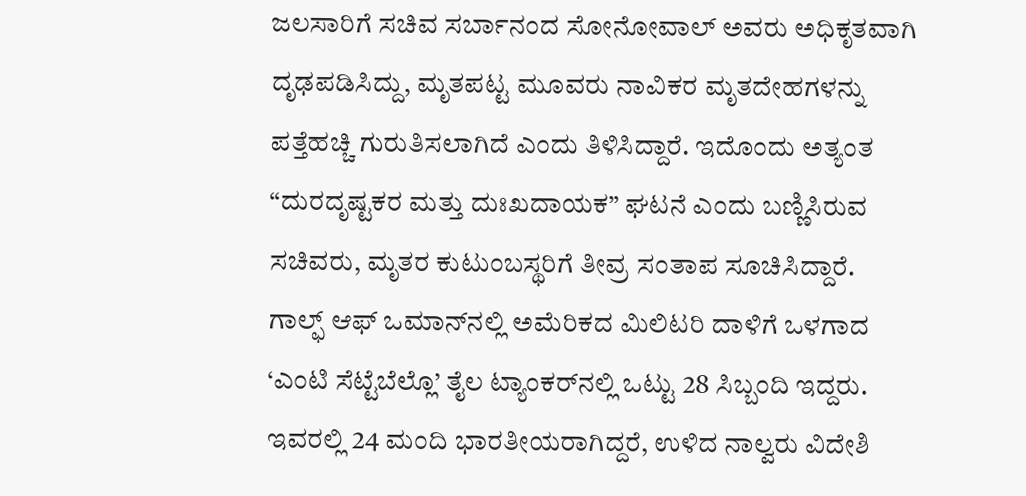ಜಲಸಾರಿಗೆ ಸಚಿವ ಸರ್ಬಾನಂದ ಸೋನೋವಾಲ್ ಅವರು ಅಧಿಕೃತವಾಗಿ ದೃಢಪಡಿಸಿದ್ದು, ಮೃತಪಟ್ಟ ಮೂವರು ನಾವಿಕರ ಮೃತದೇಹಗಳನ್ನು ಪತ್ತೆಹಚ್ಚಿ ಗುರುತಿಸಲಾಗಿದೆ ಎಂದು ತಿಳಿಸಿದ್ದಾರೆ. ಇದೊಂದು ಅತ್ಯಂತ “ದುರದೃಷ್ಟಕರ ಮತ್ತು ದುಃಖದಾಯಕ” ಘಟನೆ ಎಂದು ಬಣ್ಣಿಸಿರುವ ಸಚಿವರು, ಮೃತರ ಕುಟುಂಬಸ್ಥರಿಗೆ ತೀವ್ರ ಸಂತಾಪ ಸೂಚಿಸಿದ್ದಾರೆ.
ಗಾಲ್ಫ್ ಆಫ್ ಒಮಾನ್‌ನಲ್ಲಿ ಅಮೆರಿಕದ ಮಿಲಿಟರಿ ದಾಳಿಗೆ ಒಳಗಾದ ‘ಎಂಟಿ ಸೆಟ್ಟೆಬೆಲ್ಲೊ’ ತೈಲ ಟ್ಯಾಂಕರ್‌ನಲ್ಲಿ ಒಟ್ಟು 28 ಸಿಬ್ಬಂದಿ ಇದ್ದರು. ಇವರಲ್ಲಿ 24 ಮಂದಿ ಭಾರತೀಯರಾಗಿದ್ದರೆ, ಉಳಿದ ನಾಲ್ವರು ವಿದೇಶಿ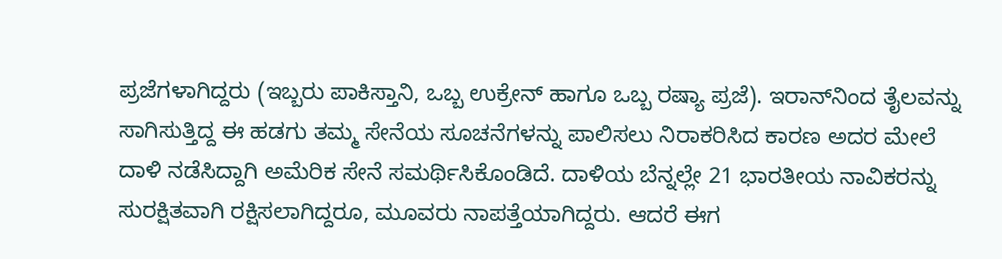ಪ್ರಜೆಗಳಾಗಿದ್ದರು (ಇಬ್ಬರು ಪಾಕಿಸ್ತಾನಿ, ಒಬ್ಬ ಉಕ್ರೇನ್ ಹಾಗೂ ಒಬ್ಬ ರಷ್ಯಾ ಪ್ರಜೆ). ಇರಾನ್‌ನಿಂದ ತೈಲವನ್ನು ಸಾಗಿಸುತ್ತಿದ್ದ ಈ ಹಡಗು ತಮ್ಮ ಸೇನೆಯ ಸೂಚನೆಗಳನ್ನು ಪಾಲಿಸಲು ನಿರಾಕರಿಸಿದ ಕಾರಣ ಅದರ ಮೇಲೆ ದಾಳಿ ನಡೆಸಿದ್ದಾಗಿ ಅಮೆರಿಕ ಸೇನೆ ಸಮರ್ಥಿಸಿಕೊಂಡಿದೆ. ದಾಳಿಯ ಬೆನ್ನಲ್ಲೇ 21 ಭಾರತೀಯ ನಾವಿಕರನ್ನು ಸುರಕ್ಷಿತವಾಗಿ ರಕ್ಷಿಸಲಾಗಿದ್ದರೂ, ಮೂವರು ನಾಪತ್ತೆಯಾಗಿದ್ದರು. ಆದರೆ ಈಗ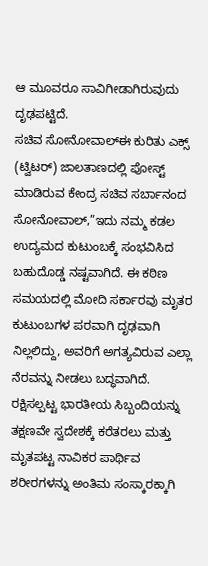ಆ ಮೂವರೂ ಸಾವಿಗೀಡಾಗಿರುವುದು ದೃಢಪಟ್ಟಿದೆ.
ಸಚಿವ ಸೋನೋವಾಲ್ಈ ಕುರಿತು ಎಕ್ಸ್ (ಟ್ವಿಟರ್) ಜಾಲತಾಣದಲ್ಲಿ ಪೋಸ್ಟ್ ಮಾಡಿರುವ ಕೇಂದ್ರ ಸಚಿವ ಸರ್ಬಾನಂದ ಸೋನೋವಾಲ್,”ಇದು ನಮ್ಮ ಕಡಲ ಉದ್ಯಮದ ಕುಟುಂಬಕ್ಕೆ ಸಂಭವಿಸಿದ ಬಹುದೊಡ್ಡ ನಷ್ಟವಾಗಿದೆ. ಈ ಕಠಿಣ ಸಮಯದಲ್ಲಿ ಮೋದಿ ಸರ್ಕಾರವು ಮೃತರ ಕುಟುಂಬಗಳ ಪರವಾಗಿ ದೃಢವಾಗಿ ನಿಲ್ಲಲಿದ್ದು, ಅವರಿಗೆ ಅಗತ್ಯವಿರುವ ಎಲ್ಲಾ ನೆರವನ್ನು ನೀಡಲು ಬದ್ಧವಾಗಿದೆ. ರಕ್ಷಿಸಲ್ಪಟ್ಟ ಭಾರತೀಯ ಸಿಬ್ಬಂದಿಯನ್ನು ತಕ್ಷಣವೇ ಸ್ವದೇಶಕ್ಕೆ ಕರೆತರಲು ಮತ್ತು ಮೃತಪಟ್ಟ ನಾವಿಕರ ಪಾರ್ಥಿವ ಶರೀರಗಳನ್ನು ಅಂತಿಮ ಸಂಸ್ಕಾರಕ್ಕಾಗಿ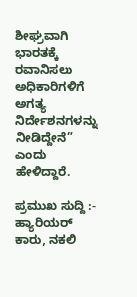ಶೀಘ್ರವಾಗಿ ಭಾರತಕ್ಕೆ ರವಾನಿಸಲು ಅಧಿಕಾರಿಗಳಿಗೆ ಅಗತ್ಯ ನಿರ್ದೇಶನಗಳನ್ನು ನೀಡಿದ್ದೇನೆ” ಎಂದು ಹೇಳಿದ್ದಾರೆ.

ಪ್ರಮುಖ ಸುದ್ದಿ :-   ಹ್ಯಾರಿಯರ್ ಕಾರು, ನಕಲಿ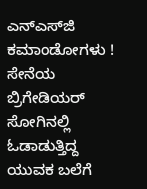ಎನ್‌ಎಸ್‌ಜಿ ಕಮಾಂಡೋಗಳು ! ಸೇನೆಯ ಬ್ರಿಗೇಡಿಯರ್ ಸೋಗಿನಲ್ಲಿ ಓಡಾಡುತ್ತಿದ್ದ ಯುವಕ ಬಲೆಗೆ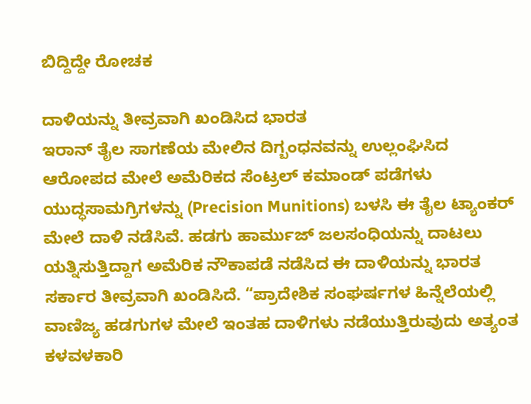ಬಿದ್ದಿದ್ದೇ ರೋಚಕ

ದಾಳಿಯನ್ನು ತೀವ್ರವಾಗಿ ಖಂಡಿಸಿದ ಭಾರತ
ಇರಾನ್ ತೈಲ ಸಾಗಣೆಯ ಮೇಲಿನ ದಿಗ್ಬಂಧನವನ್ನು ಉಲ್ಲಂಘಿಸಿದ ಆರೋಪದ ಮೇಲೆ ಅಮೆರಿಕದ ಸೆಂಟ್ರಲ್ ಕಮಾಂಡ್ ಪಡೆಗಳು ಯುದ್ಧಸಾಮಗ್ರಿಗಳನ್ನು (Precision Munitions) ಬಳಸಿ ಈ ತೈಲ ಟ್ಯಾಂಕರ್ ಮೇಲೆ ದಾಳಿ ನಡೆಸಿವೆ. ಹಡಗು ಹಾರ್ಮುಜ್ ಜಲಸಂಧಿಯನ್ನು ದಾಟಲು ಯತ್ನಿಸುತ್ತಿದ್ದಾಗ ಅಮೆರಿಕ ನೌಕಾಪಡೆ ನಡೆಸಿದ ಈ ದಾಳಿಯನ್ನು ಭಾರತ ಸರ್ಕಾರ ತೀವ್ರವಾಗಿ ಖಂಡಿಸಿದೆ. “ಪ್ರಾದೇಶಿಕ ಸಂಘರ್ಷಗಳ ಹಿನ್ನೆಲೆಯಲ್ಲಿ ವಾಣಿಜ್ಯ ಹಡಗುಗಳ ಮೇಲೆ ಇಂತಹ ದಾಳಿಗಳು ನಡೆಯುತ್ತಿರುವುದು ಅತ್ಯಂತ ಕಳವಳಕಾರಿ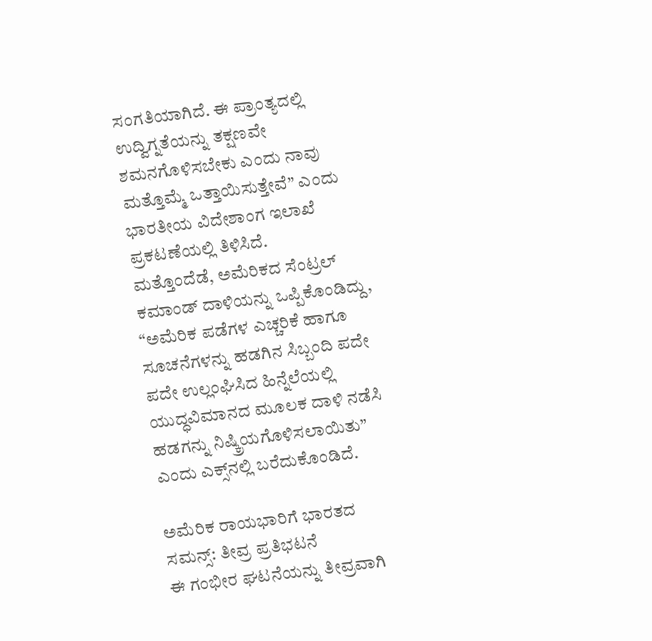ಸಂಗತಿಯಾಗಿದೆ. ಈ ಪ್ರಾಂತ್ಯದಲ್ಲಿ ಉದ್ವಿಗ್ನತೆಯನ್ನು ತಕ್ಷಣವೇ ಶಮನಗೊಳಿಸಬೇಕು ಎಂದು ನಾವು ಮತ್ತೊಮ್ಮೆ ಒತ್ತಾಯಿಸುತ್ತೇವೆ” ಎಂದು ಭಾರತೀಯ ವಿದೇಶಾಂಗ ಇಲಾಖೆ ಪ್ರಕಟಣೆಯಲ್ಲಿ ತಿಳಿಸಿದೆ.
ಮತ್ತೊಂದೆಡೆ, ಅಮೆರಿಕದ ಸೆಂಟ್ರಲ್ ಕಮಾಂಡ್ ದಾಳಿಯನ್ನು ಒಪ್ಪಿಕೊಂಡಿದ್ದು, “ಅಮೆರಿಕ ಪಡೆಗಳ ಎಚ್ಚರಿಕೆ ಹಾಗೂ ಸೂಚನೆಗಳನ್ನು ಹಡಗಿನ ಸಿಬ್ಬಂದಿ ಪದೇ ಪದೇ ಉಲ್ಲಂಘಿಸಿದ ಹಿನ್ನೆಲೆಯಲ್ಲಿ ಯುದ್ಧವಿಮಾನದ ಮೂಲಕ ದಾಳಿ ನಡೆಸಿ ಹಡಗನ್ನು ನಿಷ್ಕ್ರಿಯಗೊಳಿಸಲಾಯಿತು” ಎಂದು ಎಕ್ಸ್‌ನಲ್ಲಿ ಬರೆದುಕೊಂಡಿದೆ.

ಅಮೆರಿಕ ರಾಯಭಾರಿಗೆ ಭಾರತದ ಸಮನ್ಸ್: ತೀವ್ರ ಪ್ರತಿಭಟನೆ
ಈ ಗಂಭೀರ ಘಟನೆಯನ್ನು ತೀವ್ರವಾಗಿ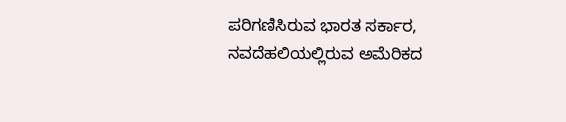ಪರಿಗಣಿಸಿರುವ ಭಾರತ ಸರ್ಕಾರ, ನವದೆಹಲಿಯಲ್ಲಿರುವ ಅಮೆರಿಕದ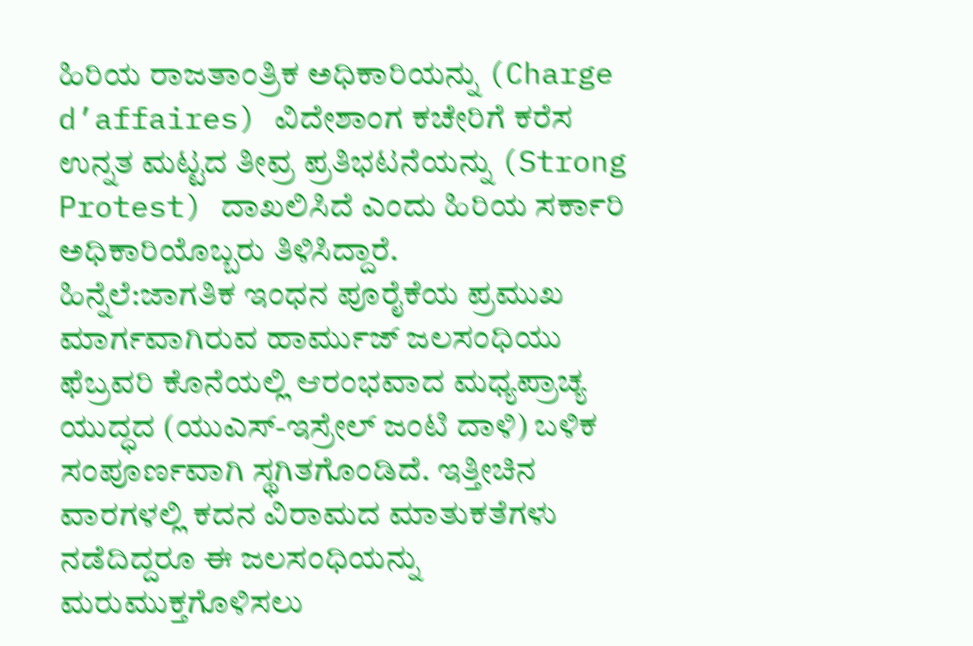ಹಿರಿಯ ರಾಜತಾಂತ್ರಿಕ ಅಧಿಕಾರಿಯನ್ನು (Charge d’affaires) ವಿದೇಶಾಂಗ ಕಚೇರಿಗೆ ಕರೆಸ ಉನ್ನತ ಮಟ್ಟದ ತೀವ್ರ ಪ್ರತಿಭಟನೆಯನ್ನು (Strong Protest) ದಾಖಲಿಸಿದೆ ಎಂದು ಹಿರಿಯ ಸರ್ಕಾರಿ ಅಧಿಕಾರಿಯೊಬ್ಬರು ತಿಳಿಸಿದ್ದಾರೆ.
ಹಿನ್ನೆಲೆ:ಜಾಗತಿಕ ಇಂಧನ ಪೂರೈಕೆಯ ಪ್ರಮುಖ ಮಾರ್ಗವಾಗಿರುವ ಹಾರ್ಮುಜ್ ಜಲಸಂಧಿಯು ಫೆಬ್ರವರಿ ಕೊನೆಯಲ್ಲಿ ಆರಂಭವಾದ ಮಧ್ಯಪ್ರಾಚ್ಯ ಯುದ್ಧದ (ಯುಎಸ್-ಇಸ್ರೇಲ್ ಜಂಟಿ ದಾಳಿ) ಬಳಿಕ ಸಂಪೂರ್ಣವಾಗಿ ಸ್ಥಗಿತಗೊಂಡಿದೆ. ಇತ್ತೀಚಿನ ವಾರಗಳಲ್ಲಿ ಕದನ ವಿರಾಮದ ಮಾತುಕತೆಗಳು ನಡೆದಿದ್ದರೂ ಈ ಜಲಸಂಧಿಯನ್ನು ಮರುಮುಕ್ತಗೊಳಿಸಲು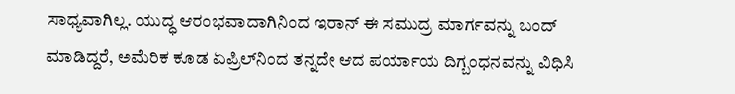ಸಾಧ್ಯವಾಗಿಲ್ಲ. ಯುದ್ಧ ಆರಂಭವಾದಾಗಿನಿಂದ ಇರಾನ್ ಈ ಸಮುದ್ರ ಮಾರ್ಗವನ್ನು ಬಂದ್ ಮಾಡಿದ್ದರೆ, ಅಮೆರಿಕ ಕೂಡ ಏಪ್ರಿಲ್‌ನಿಂದ ತನ್ನದೇ ಆದ ಪರ್ಯಾಯ ದಿಗ್ಬಂಧನವನ್ನು ವಿಧಿಸಿ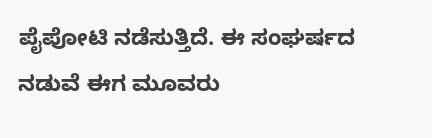ಪೈಪೋಟಿ ನಡೆಸುತ್ತಿದೆ. ಈ ಸಂಘರ್ಷದ ನಡುವೆ ಈಗ ಮೂವರು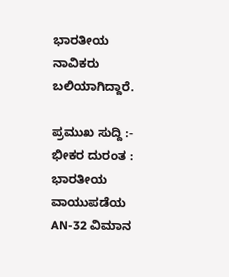ಭಾರತೀಯ ನಾವಿಕರು ಬಲಿಯಾಗಿದ್ದಾರೆ.

ಪ್ರಮುಖ ಸುದ್ದಿ :-   ಭೀಕರ ದುರಂತ : ಭಾರತೀಯ ವಾಯುಪಡೆಯ AN-32 ವಿಮಾನ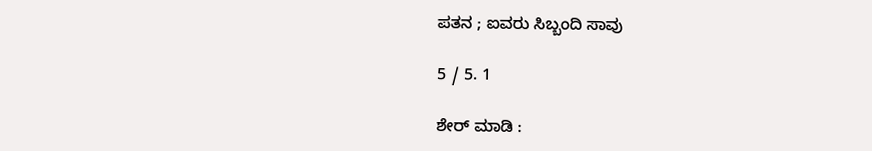ಪತನ ; ಐವರು ಸಿಬ್ಬಂದಿ ಸಾವು

5 / 5. 1

ಶೇರ್ ಮಾಡಿ :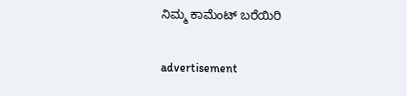ನಿಮ್ಮ ಕಾಮೆಂಟ್ ಬರೆಯಿರಿ

advertisement